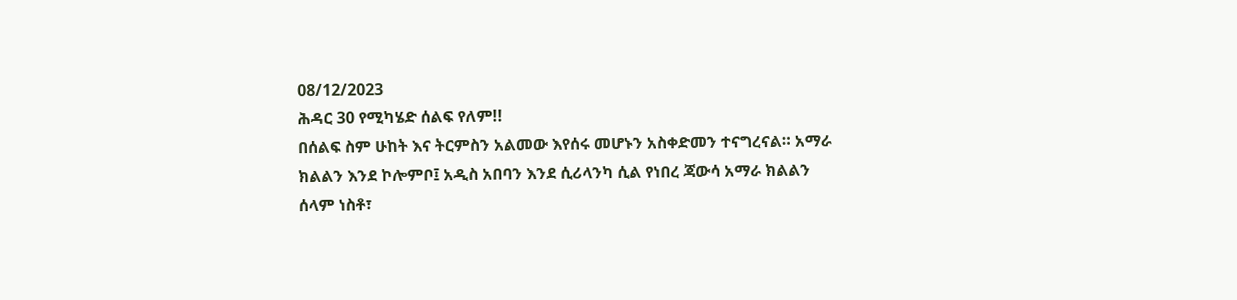08/12/2023
ሕዳር 30 የሚካሄድ ሰልፍ የለም!!
በሰልፍ ስም ሁከት እና ትርምስን አልመው እየሰሩ መሆኑን አስቀድመን ተናግረናል። አማራ ክልልን እንደ ኮሎምቦ፤ አዲስ አበባን እንደ ሲሪላንካ ሲል የነበረ ጃውሳ አማራ ክልልን ሰላም ነስቶ፣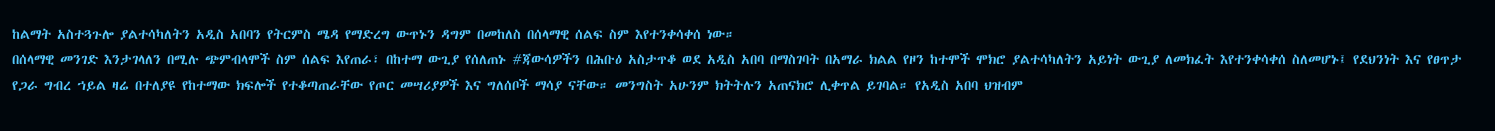ከልማት አስተጓጉሎ ያልተሳካለትን አዲስ አበባን የትርምስ ሜዳ የማድረግ ውጥኑን ዳግም በመከለስ በሰላማዊ ሰልፍ ስም እየተንቀሳቀሰ ነው።
በሰላማዊ መንገድ እንታገላለን በሚሉ ጭምብላሞች ስም ሰልፍ እየጠራ፣ በከተማ ውጊያ የሰለጠኑ #ጃውሳዎችን በሕቡዕ አስታጥቆ ወደ አዲስ አበባ በማስገባት በአማራ ክልል የዞን ከተሞች ሞክሮ ያልተሳካለትን አይነት ውጊያ ለመክፈት እየተንቀሳቀሰ ስለመሆኑ፤ የደህንነት እና የፀጥታ የጋራ ግብረ ኀይል ዛሬ በተለያዩ የከተማው ክፍሎች የተቆጣጠራቸው የጦር መሣሪያዎች እና ግለሰቦች ማሳያ ናቸው። መንግስት አሁንም ክትትሉን አጠናክሮ ሊቀጥል ይገባል። የአዲስ አበባ ህዝብም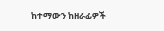ከተማውን ከዘራፊዎች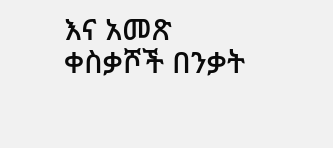እና አመጽ ቀስቃሾች በንቃት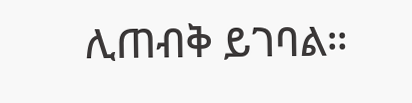ሊጠብቅ ይገባል።